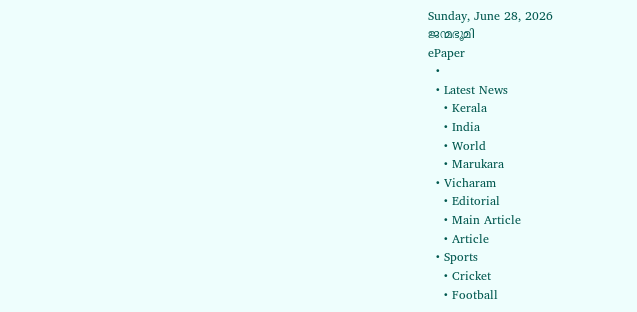Sunday, June 28, 2026
ജന്മഭൂമി
ePaper
  •
  • Latest News
    • Kerala
    • India
    • World
    • Marukara
  • Vicharam
    • Editorial
    • Main Article
    • Article
  • Sports
    • Cricket
    • Football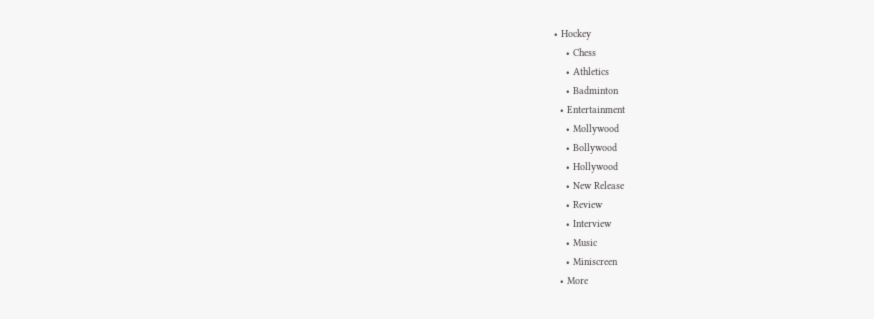• Hockey
    • Chess
    • Athletics
    • Badminton
  • Entertainment
    • Mollywood
    • Bollywood
    • Hollywood
    • New Release
    • Review
    • Interview
    • Music
    • Miniscreen
  • More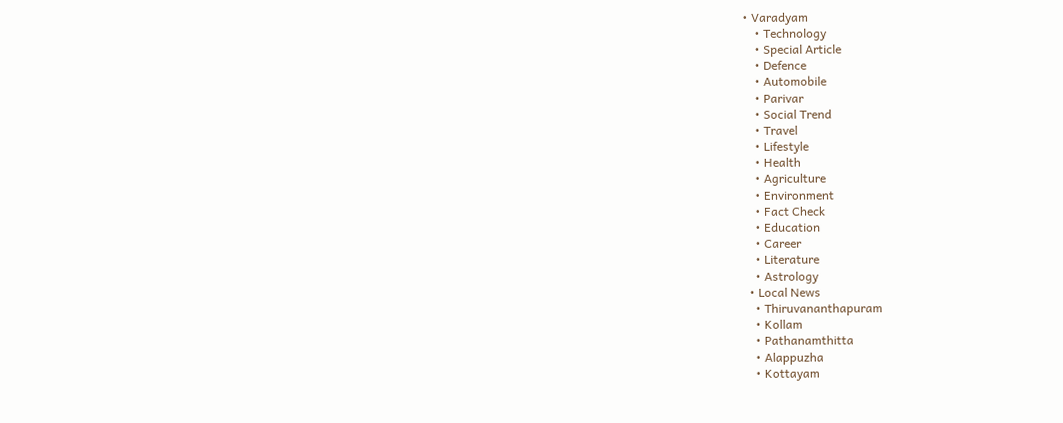• Varadyam
    • Technology
    • Special Article
    • Defence
    • Automobile
    • Parivar
    • Social Trend
    • Travel
    • Lifestyle
    • Health
    • Agriculture
    • Environment
    • Fact Check
    • Education
    • Career
    • Literature
    • Astrology
  • Local News
    • Thiruvananthapuram
    • Kollam
    • Pathanamthitta
    • Alappuzha
    • Kottayam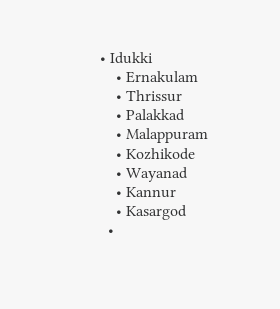• Idukki
    • Ernakulam
    • Thrissur
    • Palakkad
    • Malappuram
    • Kozhikode
    • Wayanad
    • Kannur
    • Kasargod
  •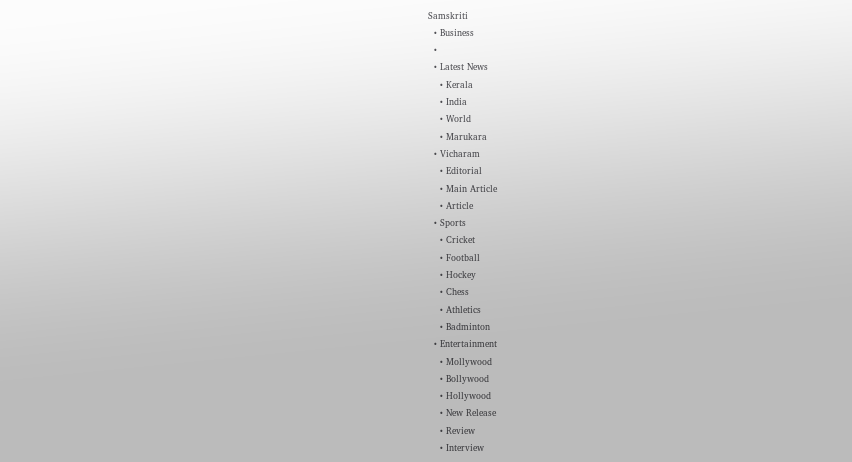Samskriti
  • Business
  •
  • Latest News
    • Kerala
    • India
    • World
    • Marukara
  • Vicharam
    • Editorial
    • Main Article
    • Article
  • Sports
    • Cricket
    • Football
    • Hockey
    • Chess
    • Athletics
    • Badminton
  • Entertainment
    • Mollywood
    • Bollywood
    • Hollywood
    • New Release
    • Review
    • Interview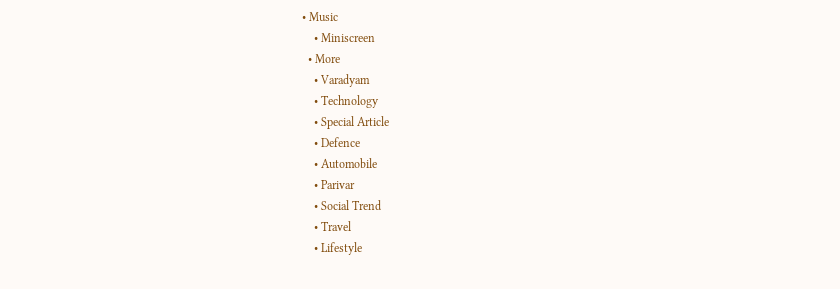• Music
    • Miniscreen
  • More
    • Varadyam
    • Technology
    • Special Article
    • Defence
    • Automobile
    • Parivar
    • Social Trend
    • Travel
    • Lifestyle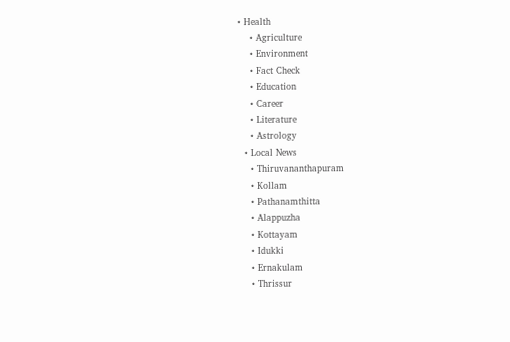• Health
    • Agriculture
    • Environment
    • Fact Check
    • Education
    • Career
    • Literature
    • Astrology
  • Local News
    • Thiruvananthapuram
    • Kollam
    • Pathanamthitta
    • Alappuzha
    • Kottayam
    • Idukki
    • Ernakulam
    • Thrissur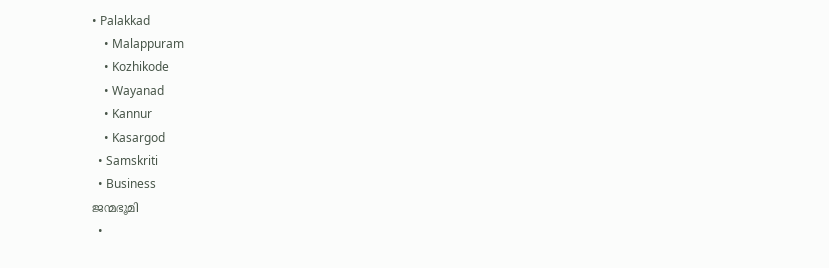• Palakkad
    • Malappuram
    • Kozhikode
    • Wayanad
    • Kannur
    • Kasargod
  • Samskriti
  • Business
ജന്മഭൂമി
  •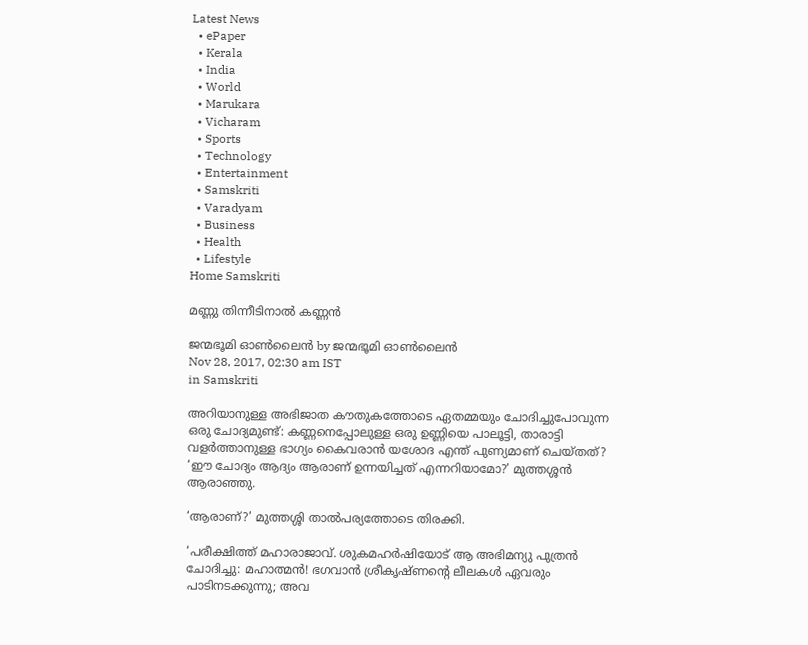Latest News
  • ePaper
  • Kerala
  • India
  • World
  • Marukara
  • Vicharam
  • Sports
  • Technology
  • Entertainment
  • Samskriti
  • Varadyam
  • Business
  • Health
  • Lifestyle
Home Samskriti

മണ്ണു തിന്നീടിനാല്‍ കണ്ണന്‍

ജന്മഭൂമി ഓണ്‍ലൈന്‍ by ജന്മഭൂമി ഓണ്‍ലൈന്‍
Nov 28, 2017, 02:30 am IST
in Samskriti

അറിയാനുള്ള അഭിജാത കൗതുകത്തോടെ ഏതമ്മയും ചോദിച്ചുപോവുന്ന ഒരു ചോദ്യമുണ്ട്: കണ്ണനെപ്പോലുള്ള ഒരു ഉണ്ണിയെ പാലൂട്ടി, താരാട്ടി വളര്‍ത്താനുള്ള ഭാഗ്യം കൈവരാന്‍ യശോദ എന്ത് പുണ്യമാണ് ചെയ്തത്? ‘ഈ ചോദ്യം ആദ്യം ആരാണ് ഉന്നയിച്ചത് എന്നറിയാമോ?’ മുത്തശ്ശന്‍ ആരാഞ്ഞു.

‘ആരാണ്?’ മുത്തശ്ശി താല്‍പര്യത്തോടെ തിരക്കി.

‘പരീക്ഷിത്ത് മഹാരാജാവ്. ശുകമഹര്‍ഷിയോട് ആ അഭിമന്യു പുത്രന്‍ ചോദിച്ചു: മഹാത്മന്‍! ഭഗവാന്‍ ശ്രീകൃഷ്ണന്റെ ലീലകള്‍ ഏവരും പാടിനടക്കുന്നു; അവ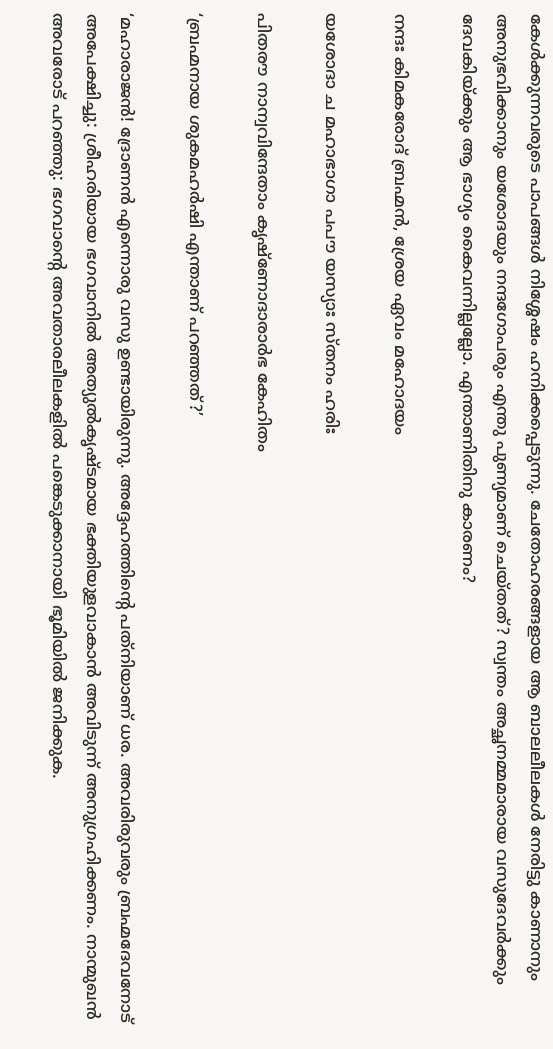കേള്‍ക്കുന്നവരുടെ പാപങ്ങള്‍ നിശ്ശേഷം ഹനിക്കപ്പെടുന്നു. ചേതോഹരങ്ങളായ ആ ബാലലീലകള്‍ നേരിട്ടു കാണാനും അനുഭവിക്കാനും യശോദയും നന്ദഗോപരും എന്തു പുണ്യമാണ് ചെയ്തത്? സ്വന്തം അച്ഛനമ്മമാരായ വസുദേവര്‍ക്കും ദേവകിയ്‌ക്കും ആ ഭാഗ്യം കൈവന്നില്ലല്ലോ. എന്താണിതിനു കാരണം?

നന്ദഃ കിമകരോദ് ബ്രഹ്മന്‍, ശ്രേയ ഏവം മഹോദയം

യശോദാ ച മഹാഭാഗാ പപൗ യസ്യാഃ സ്തനം ഹരിഃ

പിതരൗ നാന്വവിന്ദേതാം കൃഷ്‌ണോദാരാര്‍ഭ കേഹിതം

‘ബ്രഹ്മനായ ശുകമഹര്‍ഷി എന്താണ് പറഞ്ഞത്?’

‘മഹാരാജന്‍! ദ്രോണന്‍ എന്നൊരു വസു ഉണ്ടായിരുന്നു. അദ്ദേഹത്തിന്റെ പത്‌നിയാണ് ധര. അവരിരുവരും ബ്രഹ്മദേവനോട് അപേക്ഷിച്ചു: ശ്രീഹരിയായ ഭഗവാനില്‍ അത്യുല്‍കൃഷ്ടമായ ഭക്തിയുളവാകാന്‍ അവിടുന്ന് അനുഗ്രഹിക്കണം. നാന്മുഖന്‍ അവരോട് പറഞ്ഞു: ഭഗവാന്റെ അവതാരലീലകളില്‍ പങ്കെടുക്കാനായി ഭൂമിയില്‍ ജനിക്കുക.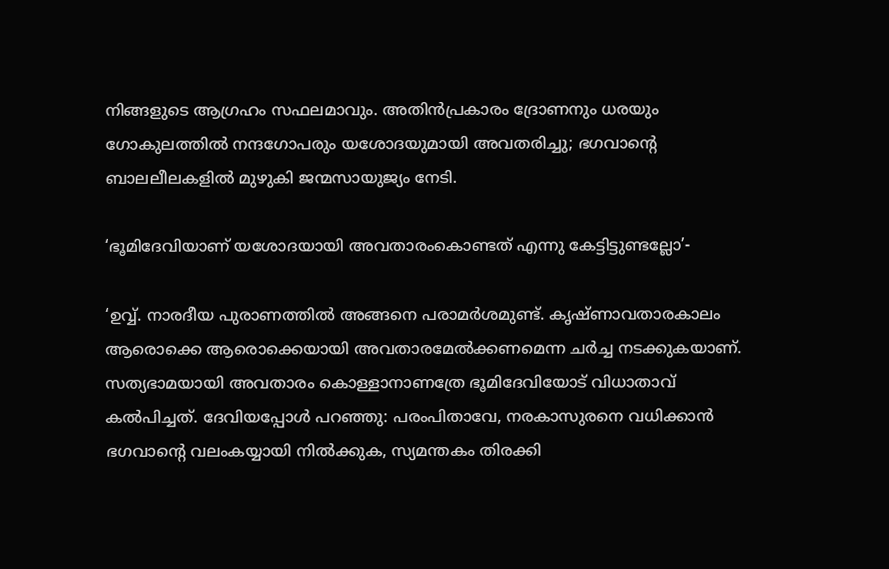നിങ്ങളുടെ ആഗ്രഹം സഫലമാവും. അതിന്‍പ്രകാരം ദ്രോണനും ധരയും ഗോകുലത്തില്‍ നന്ദഗോപരും യശോദയുമായി അവതരിച്ചു; ഭഗവാന്റെ ബാലലീലകളില്‍ മുഴുകി ജന്മസായുജ്യം നേടി.

‘ഭൂമിദേവിയാണ് യശോദയായി അവതാരംകൊണ്ടത് എന്നു കേട്ടിട്ടുണ്ടല്ലോ’-

‘ഉവ്വ്. നാരദീയ പുരാണത്തില്‍ അങ്ങനെ പരാമര്‍ശമുണ്ട്. കൃഷ്ണാവതാരകാലം ആരൊക്കെ ആരൊക്കെയായി അവതാരമേല്‍ക്കണമെന്ന ചര്‍ച്ച നടക്കുകയാണ്. സത്യഭാമയായി അവതാരം കൊള്ളാനാണത്രേ ഭൂമിദേവിയോട് വിധാതാവ് കല്‍പിച്ചത്. ദേവിയപ്പോള്‍ പറഞ്ഞു: പരംപിതാവേ, നരകാസുരനെ വധിക്കാന്‍ ഭഗവാന്റെ വലംകയ്യായി നില്‍ക്കുക, സ്യമന്തകം തിരക്കി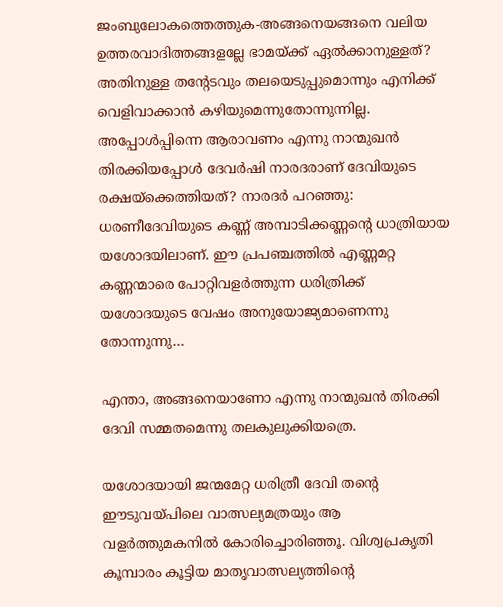ജംബുലോകത്തെത്തുക-അങ്ങനെയങ്ങനെ വലിയ ഉത്തരവാദിത്തങ്ങളല്ലേ ഭാമയ്‌ക്ക് ഏല്‍ക്കാനുള്ളത്? അതിനുള്ള തന്റേടവും തലയെടുപ്പുമൊന്നും എനിക്ക് വെളിവാക്കാന്‍ കഴിയുമെന്നുതോന്നുന്നില്ല. അപ്പോള്‍പ്പിന്നെ ആരാവണം എന്നു നാന്മുഖന്‍ തിരക്കിയപ്പോള്‍ ദേവര്‍ഷി നാരദരാണ് ദേവിയുടെ രക്ഷയ്‌ക്കെത്തിയത്? നാരദര്‍ പറഞ്ഞു: ധരണീദേവിയുടെ കണ്ണ് അമ്പാടിക്കണ്ണന്റെ ധാത്രിയായ യശോദയിലാണ്. ഈ പ്രപഞ്ചത്തില്‍ എണ്ണമറ്റ കണ്ണന്മാരെ പോറ്റിവളര്‍ത്തുന്ന ധരിത്രിക്ക് യശോദയുടെ വേഷം അനുയോജ്യമാണെന്നു തോന്നുന്നു…

എന്താ, അങ്ങനെയാണോ എന്നു നാന്മുഖന്‍ തിരക്കി ദേവി സമ്മതമെന്നു തലകുലുക്കിയത്രെ.

യശോദയായി ജന്മമേറ്റ ധരിത്രീ ദേവി തന്റെ ഈടുവയ്‌പിലെ വാത്സല്യമത്രയും ആ വളര്‍ത്തുമകനില്‍ കോരിച്ചൊരിഞ്ഞൂ. വിശ്വപ്രകൃതി കൂമ്പാരം കൂട്ടിയ മാതൃവാത്സല്യത്തിന്റെ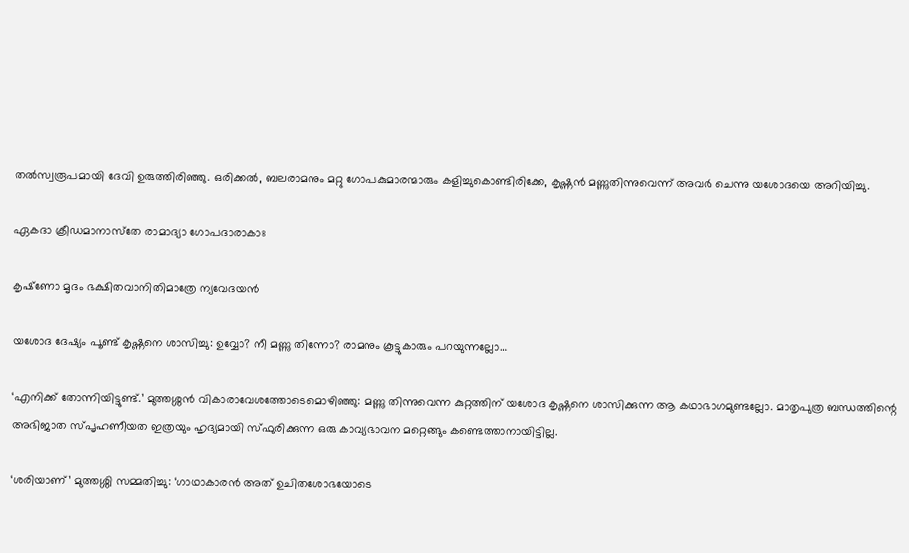തല്‍സ്വരൂപമായി ദേവി ഉരുത്തിരിഞ്ഞു. ഒരിക്കല്‍, ബലരാമനും മറ്റു ഗോപകുമാരന്മാരും കളിച്ചുകൊണ്ടിരിക്കേ, കൃഷ്ണന്‍ മണ്ണുതിന്നുവെന്ന് അവര്‍ ചെന്നു യശോദയെ അറിയിച്ചു.

ഏകദാ ക്രീഡമാനാസ്‌തേ രാമാദ്യാ ഗോപദാരാകാഃ

കൃഷ്‌ണോ മൃദം ഭക്ഷിതവാനിതിമാത്രേ ന്യവേദയന്‍

യശോദ ദേഷ്യം പൂണ്ട് കൃഷ്ണനെ ശാസിച്ചു: ഉവ്വോ? നീ മണ്ണു തിന്നോ? രാമനും കൂട്ടുകാരും പറയുന്നല്ലോ…

‘എനിക്ക് തോന്നിയിട്ടുണ്ട്.’ മുത്തശ്ശന്‍ വികാരാവേശത്തോടെമൊഴിഞ്ഞു: മണ്ണു തിന്നുവെന്ന കുറ്റത്തിന് യശോദ കൃഷ്ണനെ ശാസിക്കുന്ന ആ കഥാഭാഗമുണ്ടല്ലോ. മാതൃപുത്ര ബന്ധത്തിന്റെ അഭിജാത സ്പൃഹണീയത ഇത്രയും ഹൃദ്യമായി സ്ഫുരിക്കുന്ന ഒരു കാവ്യഭാവന മറ്റെങ്ങും കണ്ടെത്താനായിട്ടില്ല.

‘ശരിയാണ്’ മുത്തശ്ശി സമ്മതിച്ചു: ‘ഗാഥാകാരന്‍ അത് ഉചിതശോഭയോടെ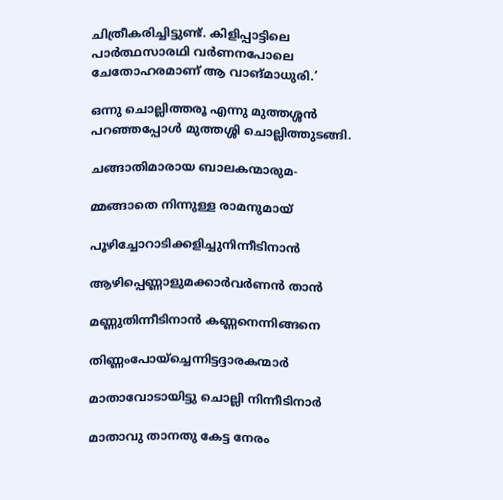ചിത്രീകരിച്ചിട്ടുണ്ട്. കിളിപ്പാട്ടിലെ പാര്‍ത്ഥസാരഥി വര്‍ണനപോലെ ചേതോഹരമാണ് ആ വാങ്മാധുരി.’

ഒന്നു ചൊല്ലിത്തരൂ എന്നു മുത്തശ്ശന്‍ പറഞ്ഞപ്പോള്‍ മുത്തശ്ശി ചൊല്ലിത്തുടങ്ങി.

ചങ്ങാതിമാരായ ബാലകന്മാരുമ-

മ്മങ്ങാതെ നിന്നുള്ള രാമനുമായ്

പൂഴിച്ചോറാടിക്കളിച്ചുനിന്നീടിനാന്‍

ആഴിപ്പെണ്ണാളുമക്കാര്‍വര്‍ണന്‍ താന്‍

മണ്ണുതിന്നീടിനാന്‍ കണ്ണനെന്നിങ്ങനെ

തിണ്ണംപോയ്‌ച്ചെന്നിട്ടദ്ദാരകന്മാര്‍

മാതാവോടായിട്ടു ചൊല്ലി നിന്നീടിനാര്‍

മാതാവു താനതു കേട്ട നേരം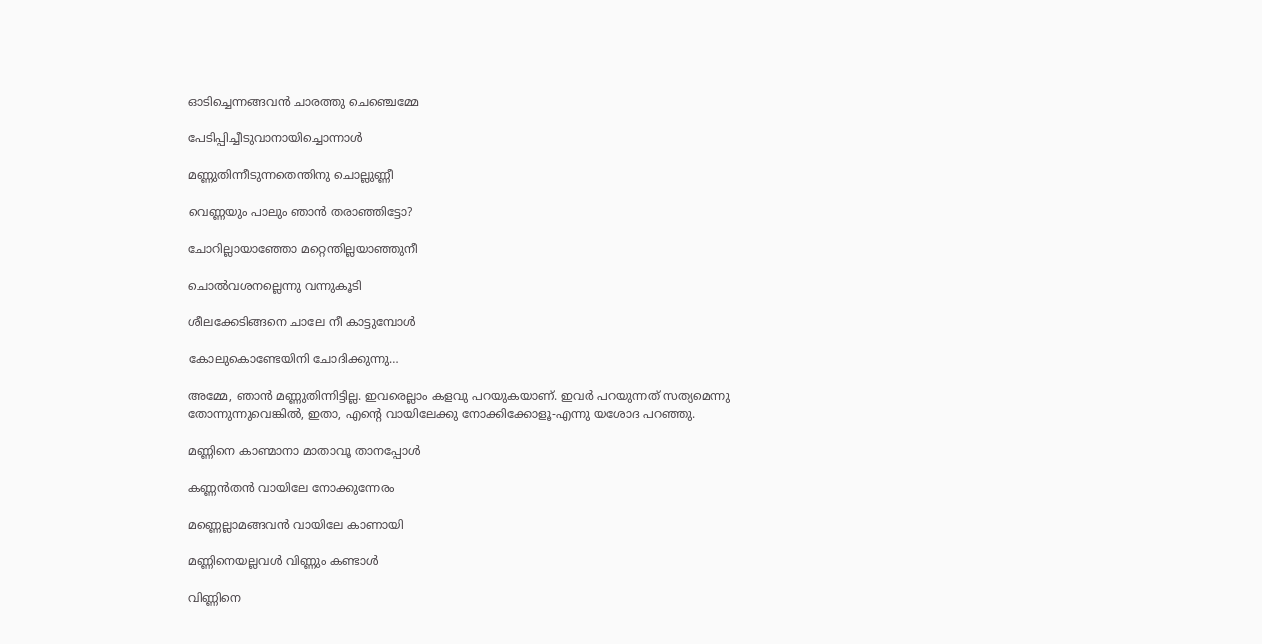ഓടിച്ചെന്നങ്ങവന്‍ ചാരത്തു ചെഞ്ചെമ്മേ

പേടിപ്പിച്ചീടുവാനായിച്ചൊന്നാള്‍

മണ്ണുതിന്നീടുന്നതെന്തിനു ചൊല്ലുണ്ണീ

വെണ്ണയും പാലും ഞാന്‍ തരാഞ്ഞിട്ടോ?

ചോറില്ലായാഞ്ഞോ മറ്റെന്തില്ലയാഞ്ഞുനീ

ചൊല്‍വശനല്ലെന്നു വന്നുകൂടി

ശീലക്കേടിങ്ങനെ ചാലേ നീ കാട്ടുമ്പോള്‍

കോലുകൊണ്ടേയിനി ചോദിക്കുന്നു…

അമ്മേ, ഞാന്‍ മണ്ണുതിന്നിട്ടില്ല. ഇവരെല്ലാം കളവു പറയുകയാണ്. ഇവര്‍ പറയുന്നത് സത്യമെന്നു തോന്നുന്നുവെങ്കില്‍, ഇതാ, എന്റെ വായിലേക്കു നോക്കിക്കോളൂ-എന്നു യശോദ പറഞ്ഞു.

മണ്ണിനെ കാണ്മാനാ മാതാവൂ താനപ്പോള്‍

കണ്ണന്‍തന്‍ വായിലേ നോക്കുന്നേരം

മണ്ണെല്ലാമങ്ങവന്‍ വായിലേ കാണായി

മണ്ണിനെയല്ലവള്‍ വിണ്ണും കണ്ടാള്‍

വിണ്ണിനെ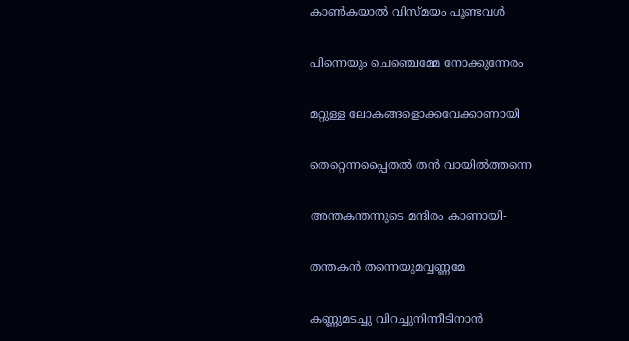കാണ്‍കയാല്‍ വിസ്മയം പൂണ്ടവള്‍

പിന്നെയും ചെഞ്ചെമ്മേ നോക്കുന്നേരം

മറ്റുള്ള ലോകങ്ങളൊക്കവേക്കാണായി

തെറ്റെന്നപ്പൈതല്‍ തന്‍ വായില്‍ത്തന്നെ

അന്തകന്തന്നുടെ മന്ദിരം കാണായി-

തന്തകന്‍ തന്നെയുമവ്വണ്ണമേ

കണ്ണുമടച്ചു വിറച്ചുനിന്നീടിനാന്‍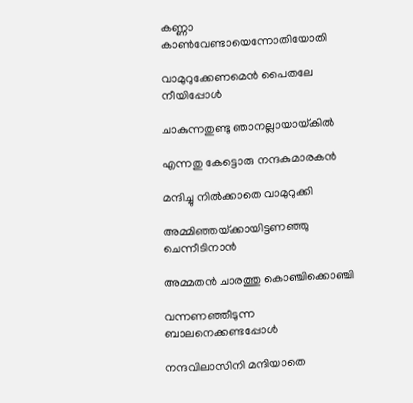കണ്ണാ കാണ്‍വേണ്ടായെന്നോതിയോതി

വാമുറുക്കേണമെന്‍ പൈതലേ നീയിപ്പോള്‍

ചാകുന്നതുണ്ടു ഞാനല്ലായായ്‌കില്‍

എന്നതു കേട്ടൊരു നന്ദകുമാരകന്‍

മന്ദിച്ചു നില്‍ക്കാതെ വാമുറുക്കി

അമ്മിഞ്ഞയ്‌ക്കായിട്ടണഞ്ഞു ചെന്നീടിനാന്‍

അമ്മതന്‍ ചാരത്തു കൊഞ്ചിക്കൊഞ്ചി

വന്നണഞ്ഞീടുന്ന ബാലനെക്കണ്ടപ്പോള്‍

നന്ദവിലാസിനി മന്ദിയാതെ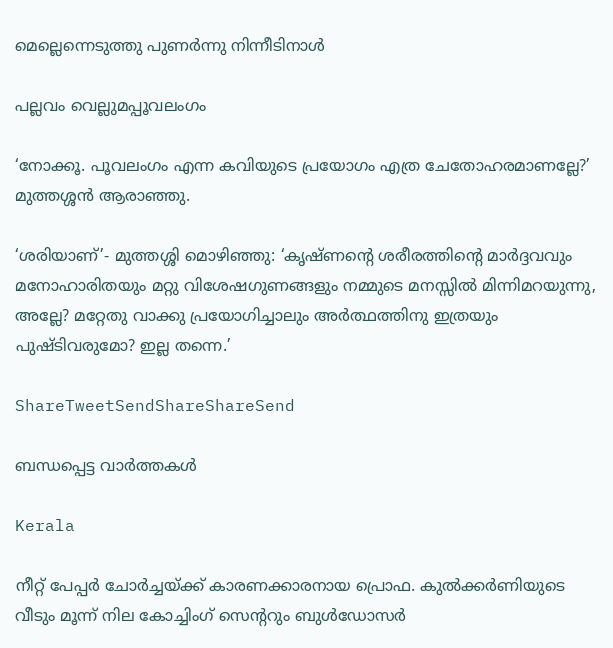മെല്ലെന്നെടുത്തു പുണര്‍ന്നു നിന്നീടിനാള്‍

പല്ലവം വെല്ലുമപ്പൂവലംഗം

‘നോക്കൂ. പൂവലംഗം എന്ന കവിയുടെ പ്രയോഗം എത്ര ചേതോഹരമാണല്ലേ?’ മുത്തശ്ശന്‍ ആരാഞ്ഞു.

‘ശരിയാണ്’- മുത്തശ്ശി മൊഴിഞ്ഞു: ‘കൃഷ്ണന്റെ ശരീരത്തിന്റെ മാര്‍ദ്ദവവും മനോഹാരിതയും മറ്റു വിശേഷഗുണങ്ങളും നമ്മുടെ മനസ്സില്‍ മിന്നിമറയുന്നു, അല്ലേ? മറ്റേതു വാക്കു പ്രയോഗിച്ചാലും അര്‍ത്ഥത്തിനു ഇത്രയും പുഷ്ടിവരുമോ? ഇല്ല തന്നെ.’

ShareTweetSendShareShareSend

ബന്ധപ്പെട്ട വാര്‍ത്തകള്‍

Kerala

നീറ്റ് പേപ്പര്‍ ചോര്‍ച്ചയ്‌ക്ക് കാരണക്കാരനായ പ്രൊഫ. കുല്‍ക്കര്‍ണിയുടെ വീടും മൂന്ന് നില കോച്ചിംഗ് സെ‍ന്‍ററും ബുള്‍ഡോസര്‍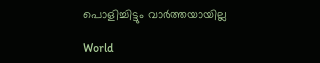പൊളിച്ചിട്ടും വാര്‍ത്തയായില്ല

World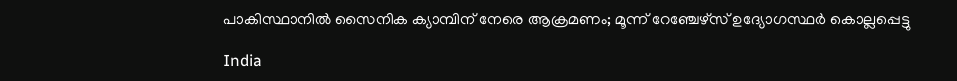പാകിസ്ഥാനിൽ സൈനിക ക്യാമ്പിന് നേരെ ആക്രമണം; മൂന്ന് റേഞ്ചേഴ്‌സ് ഉദ്യോഗസ്ഥര്‍ കൊല്ലപ്പെട്ടു

India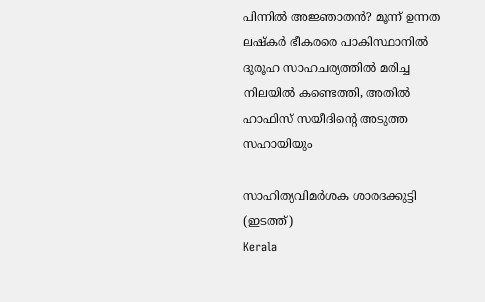പിന്നില്‍ അജ്ഞാതന്‍? മൂന്ന് ഉന്നത ലഷ്‌കർ ഭീകരരെ പാകിസ്ഥാനിൽ ദുരൂഹ സാഹചര്യത്തിൽ മരിച്ച നിലയിൽ കണ്ടെത്തി, അതിൽ ഹാഫിസ് സയീദിന്റെ അടുത്ത സഹായിയും

സാഹിത്യവിമര്‍ശക ശാരദക്കുട്ടി (ഇടത്ത്)
Kerala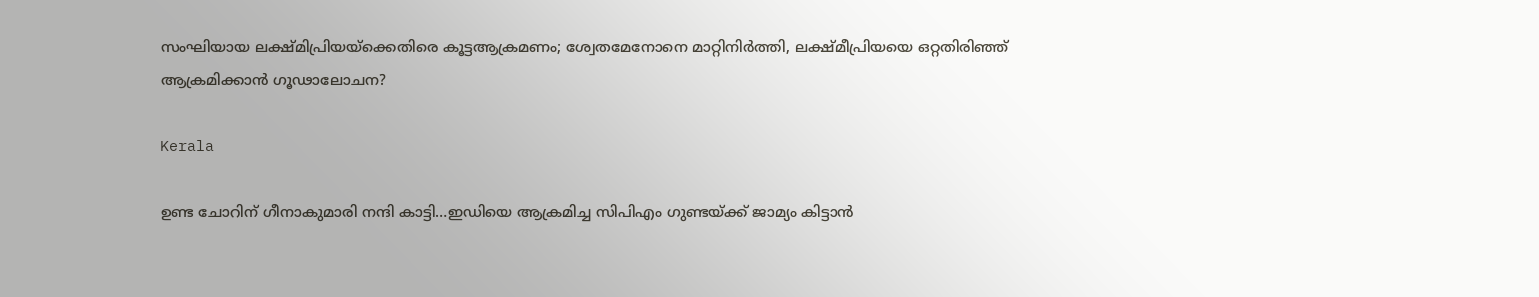സംഘിയായ ലക്ഷ്മിപ്രിയയ്‌ക്കെതിരെ കൂട്ടആക്രമണം; ശ്വേതമേനോനെ മാറ്റിനിര്‍ത്തി, ലക്ഷ്മീപ്രിയയെ ഒറ്റതിരിഞ്ഞ് ആക്രമിക്കാന്‍ ഗൂഢാലോചന?

Kerala

ഉണ്ട ചോറിന് ഗീനാകുമാരി നന്ദി കാട്ടി…ഇഡിയെ ആക്രമിച്ച സിപിഎം ഗുണ്ടയ്‌ക്ക് ജാമ്യം കിട്ടാന്‍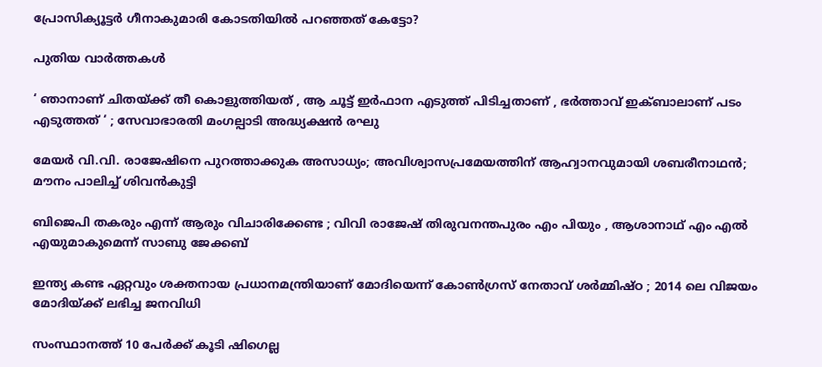പ്രോസിക്യൂട്ടര്‍ ഗീനാകുമാരി കോടതിയില്‍ പറഞ്ഞത് കേട്ടോ?

പുതിയ വാര്‍ത്തകള്‍

‘ ഞാനാണ് ചിതയ്‌ക്ക് തീ കൊളുത്തിയത് , ആ ചൂട്ട് ഇർഫാന എടുത്ത് പിടിച്ചതാണ് , ഭർത്താവ് ഇക്ബാലാണ് പടം എടുത്തത് ‘ ; സേവാഭാരതി മംഗല്പാടി അദ്ധ്യക്ഷൻ രഘു

മേയര്‍ വി.വി. രാജേഷിനെ പുറത്താക്കുക അസാധ്യം; അവിശ്വാസപ്രമേയത്തിന് ആഹ്വാനവുമായി ശബരീനാഥന്‍; മൗനം പാലിച്ച് ശിവന്‍കുട്ടി

ബിജെപി തകരും എന്ന് ആരും വിചാരിക്കേണ്ട ; വിവി രാജേഷ് തിരുവനന്തപുരം എം പിയും , ആശാനാഥ് എം എൽ എയുമാകുമെന്ന് സാബു ജേക്കബ്

ഇന്ത്യ കണ്ട ഏറ്റവും ശക്തനായ പ്രധാനമന്ത്രിയാണ് മോദിയെന്ന് കോൺഗ്രസ് നേതാവ് ശർമ്മിഷ്ഠ ; 2014 ലെ വിജയം മോദിയ്‌ക്ക് ലഭിച്ച ജനവിധി

സംസ്ഥാനത്ത് 10 പേര്‍ക്ക് കൂടി ഷിഗെല്ല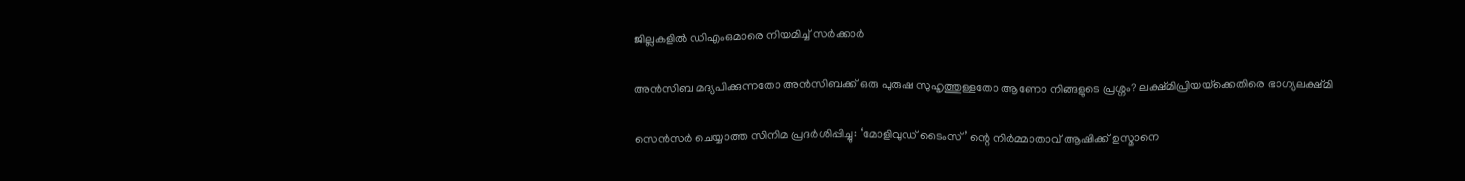ജില്ലകളില്‍ ഡിഎംഒമാരെ നിയമിച്ച് സര്‍ക്കാര്‍

അൻസിബ മദ്യപിക്കുന്നതോ അൻസിബക്ക് ഒരു പുരുഷ സുഹൃത്തുള്ളതോ ആണോ നിങ്ങളുടെ പ്രശ്നം? ലക്ഷ്മിപ്രിയയ്‌ക്കെതിരെ ഭാഗ്യലക്ഷ്മി

സെന്‍സര്‍ ചെയ്യാത്ത സിനിമ പ്രദര്‍ശിപ്പിച്ചു: ‘മോളിവുഡ് ടൈംസ്’ ന്റെ നിര്‍മ്മാതാവ് ആഷിക്ക് ഉസ്മാനെ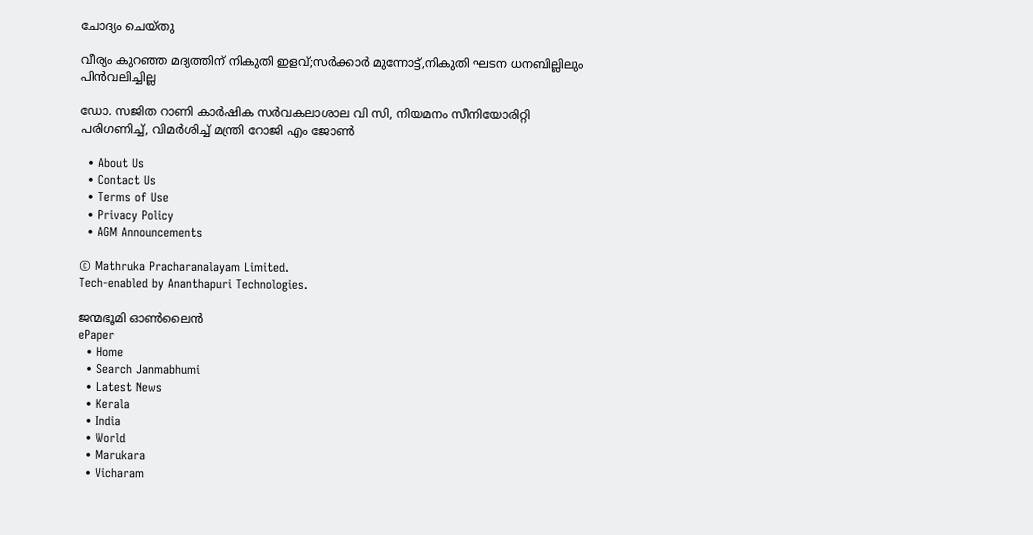ചോദ്യം ചെയ്തു

വീര്യം കുറഞ്ഞ മദ്യത്തിന് നികുതി ഇളവ്;സര്‍ക്കാര്‍ മുന്നോട്ട്,നികുതി ഘടന ധനബില്ലിലും പിന്‍വലിച്ചില്ല

ഡോ. സജിത റാണി കാര്‍ഷിക സര്‍വകലാശാല വി സി, നിയമനം സീനിയോരിറ്റി പരിഗണിച്ച്, വിമര്‍ശിച്ച് മന്ത്രി റോജി എം ജോണ്‍

  • About Us
  • Contact Us
  • Terms of Use
  • Privacy Policy
  • AGM Announcements

© Mathruka Pracharanalayam Limited.
Tech-enabled by Ananthapuri Technologies.

ജന്മഭൂമി ഓണ്‍ലൈന്‍
ePaper
  • Home
  • Search Janmabhumi
  • Latest News
  • Kerala
  • India
  • World
  • Marukara
  • Vicharam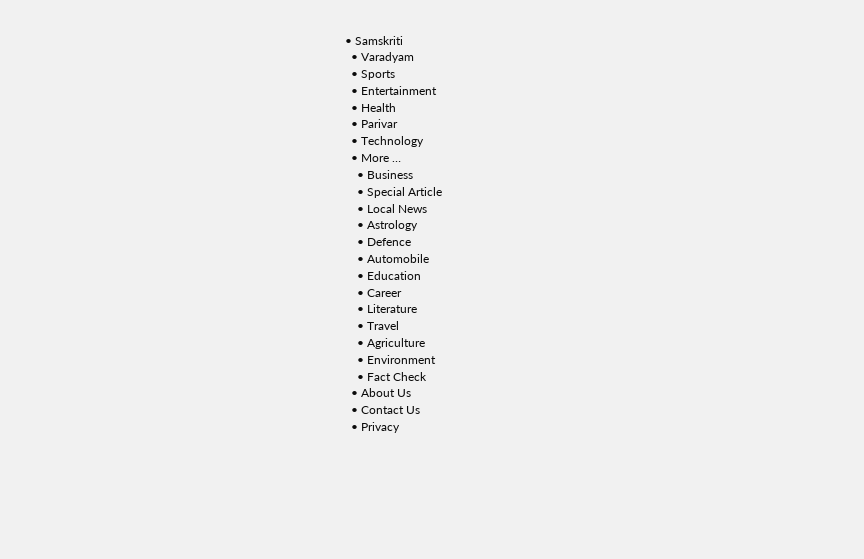• Samskriti
  • Varadyam
  • Sports
  • Entertainment
  • Health
  • Parivar
  • Technology
  • More …
    • Business
    • Special Article
    • Local News
    • Astrology
    • Defence
    • Automobile
    • Education
    • Career
    • Literature
    • Travel
    • Agriculture
    • Environment
    • Fact Check
  • About Us
  • Contact Us
  • Privacy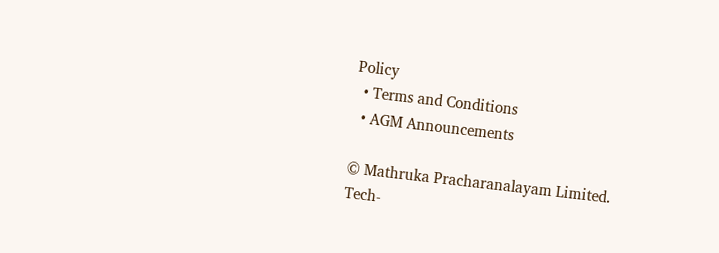Policy
  • Terms and Conditions
  • AGM Announcements

© Mathruka Pracharanalayam Limited.
Tech-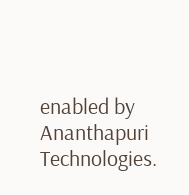enabled by Ananthapuri Technologies.